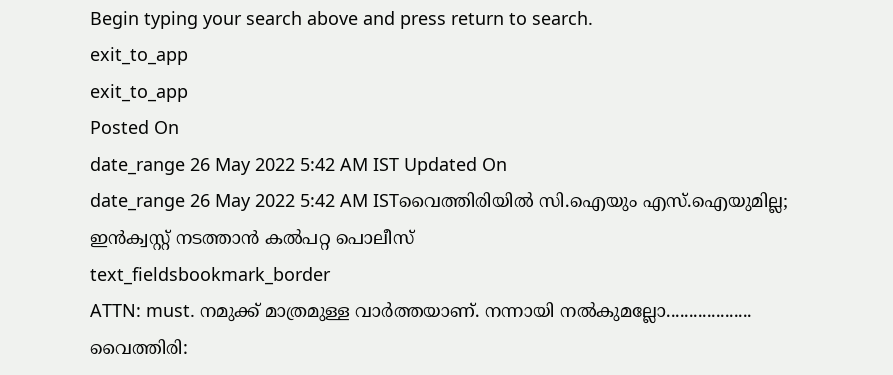Begin typing your search above and press return to search.
exit_to_app
exit_to_app
Posted On
date_range 26 May 2022 5:42 AM IST Updated On
date_range 26 May 2022 5:42 AM ISTവൈത്തിരിയിൽ സി.ഐയും എസ്.ഐയുമില്ല; ഇൻക്വസ്റ്റ് നടത്താൻ കൽപറ്റ പൊലീസ്
text_fieldsbookmark_border
ATTN: must. നമുക്ക് മാത്രമുള്ള വാർത്തയാണ്. നന്നായി നൽകുമല്ലോ................... വൈത്തിരി: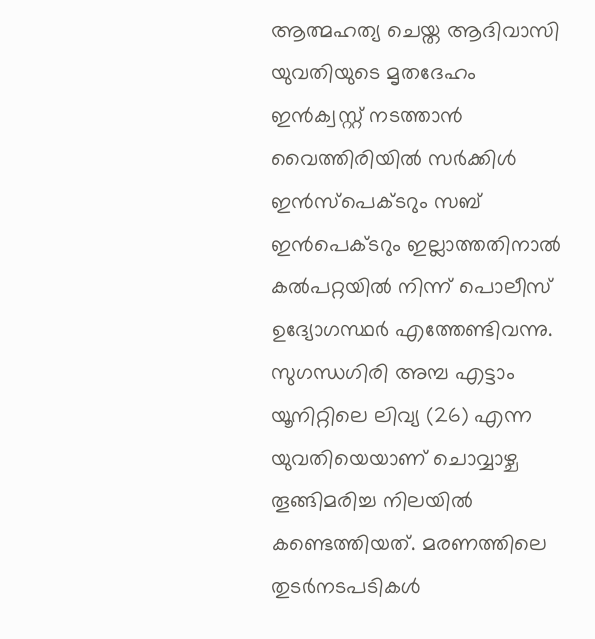ആത്മഹത്യ ചെയ്ത ആദിവാസി യുവതിയുടെ മൃതദേഹം ഇൻക്വസ്റ്റ് നടത്താൻ വൈത്തിരിയിൽ സർക്കിൾ ഇൻസ്പെക്ടറും സബ് ഇൻപെക്ടറും ഇല്ലാത്തതിനാൽ കൽപറ്റയിൽ നിന്ന് പൊലീസ് ഉദ്യോഗസ്ഥർ എത്തേണ്ടിവന്നു. സുഗന്ധഗിരി അമ്പ എട്ടാം യൂനിറ്റിലെ ലിവ്യ (26) എന്ന യുവതിയെയാണ് ചൊവ്വാഴ്ച തൂങ്ങിമരിച്ച നിലയിൽ കണ്ടെത്തിയത്. മരണത്തിലെ തുടർനടപടികൾ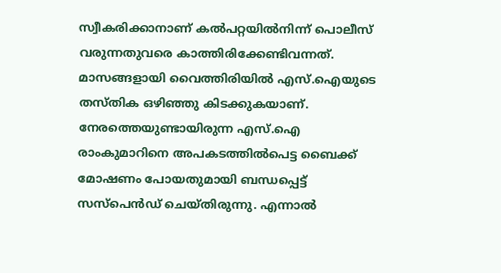സ്വീകരിക്കാനാണ് കൽപറ്റയിൽനിന്ന് പൊലീസ് വരുന്നതുവരെ കാത്തിരിക്കേണ്ടിവന്നത്. മാസങ്ങളായി വൈത്തിരിയിൽ എസ്.ഐയുടെ തസ്തിക ഒഴിഞ്ഞു കിടക്കുകയാണ്. നേരത്തെയുണ്ടായിരുന്ന എസ്.ഐ രാംകുമാറിനെ അപകടത്തിൽപെട്ട ബൈക്ക് മോഷണം പോയതുമായി ബന്ധപ്പെട്ട് സസ്പെൻഡ് ചെയ്തിരുന്നു. എന്നാൽ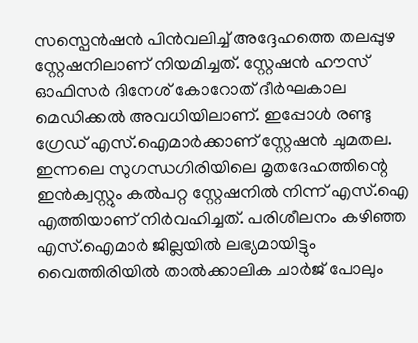സസ്പെൻഷൻ പിൻവലിച്ച് അദ്ദേഹത്തെ തലപ്പുഴ സ്റ്റേഷനിലാണ് നിയമിച്ചത്. സ്റ്റേഷൻ ഹൗസ് ഓഫിസർ ദിനേശ് കോറോത് ദീർഘകാല മെഡിക്കൽ അവധിയിലാണ്. ഇപ്പോൾ രണ്ടു ഗ്രേഡ് എസ്.ഐമാർക്കാണ് സ്റ്റേഷൻ ചുമതല. ഇന്നലെ സുഗന്ധഗിരിയിലെ മൃതദേഹത്തിന്റെ ഇൻക്വസ്റ്റും കൽപറ്റ സ്റ്റേഷനിൽ നിന്ന് എസ്.ഐ എത്തിയാണ് നിർവഹിച്ചത്. പരിശീലനം കഴിഞ്ഞ എസ്.ഐമാർ ജില്ലയിൽ ലഭ്യമായിട്ടും വൈത്തിരിയിൽ താൽക്കാലിക ചാർജ് പോലും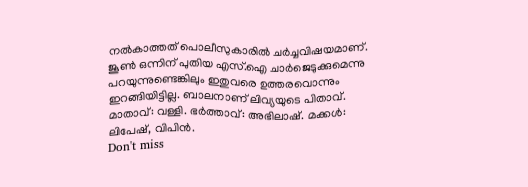നൽകാത്തത് പൊലീസുകാരിൽ ചർച്ചവിഷയമാണ്. ജൂൺ ഒന്നിന് പുതിയ എസ്.ഐ ചാർജെടുക്കുമെന്നു പറയുന്നുണ്ടെങ്കിലും ഇതുവരെ ഉത്തരവൊന്നും ഇറങ്ങിയിട്ടില്ല. ബാലനാണ് ലിവ്യയുടെ പിതാവ്. മാതാവ്: വള്ളി. ഭർത്താവ്: അഭിലാഷ്. മക്കൾ: ലിപേഷ്, വിപിൻ.
Don't miss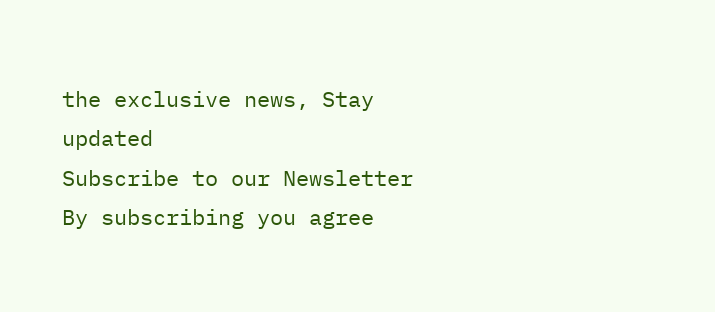the exclusive news, Stay updated
Subscribe to our Newsletter
By subscribing you agree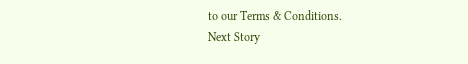to our Terms & Conditions.
Next Story